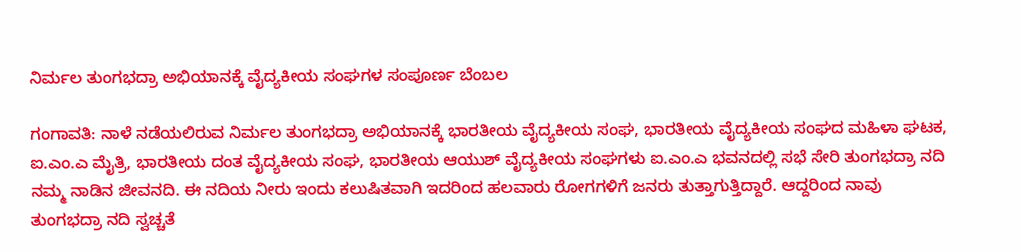ನಿರ್ಮಲ ತುಂಗಭದ್ರಾ ಅಭಿಯಾನಕ್ಕೆ ವೈದ್ಯಕೀಯ ಸಂಘಗಳ ಸಂಪೂರ್ಣ ಬೆಂಬಲ

ಗಂಗಾವತಿ: ನಾಳೆ ನಡೆಯಲಿರುವ ನಿರ್ಮಲ ತುಂಗಭದ್ರಾ ಅಭಿಯಾನಕ್ಕೆ ಭಾರತೀಯ ವೈದ್ಯಕೀಯ ಸಂಘ, ಭಾರತೀಯ ವೈದ್ಯಕೀಯ ಸಂಘದ ಮಹಿಳಾ ಘಟಕ, ಐ.ಎಂ.ಎ ಮೈತ್ರಿ, ಭಾರತೀಯ ದಂತ ವೈದ್ಯಕೀಯ ಸಂಘ, ಭಾರತೀಯ ಆಯುಶ್ ವೈದ್ಯಕೀಯ ಸಂಘಗಳು ಐ.ಎಂ.ಎ ಭವನದಲ್ಲಿ ಸಭೆ ಸೇರಿ ತುಂಗಭದ್ರಾ ನದಿ ನಮ್ಮ ನಾಡಿನ ಜೀವನದಿ. ಈ ನದಿಯ ನೀರು ಇಂದು ಕಲುಷಿತವಾಗಿ ಇದರಿಂದ ಹಲವಾರು ರೋಗಗಳಿಗೆ ಜನರು ತುತ್ತಾಗುತ್ತಿದ್ದಾರೆ. ಆದ್ದರಿಂದ ನಾವು ತುಂಗಭದ್ರಾ ನದಿ ಸ್ವಚ್ಚತೆ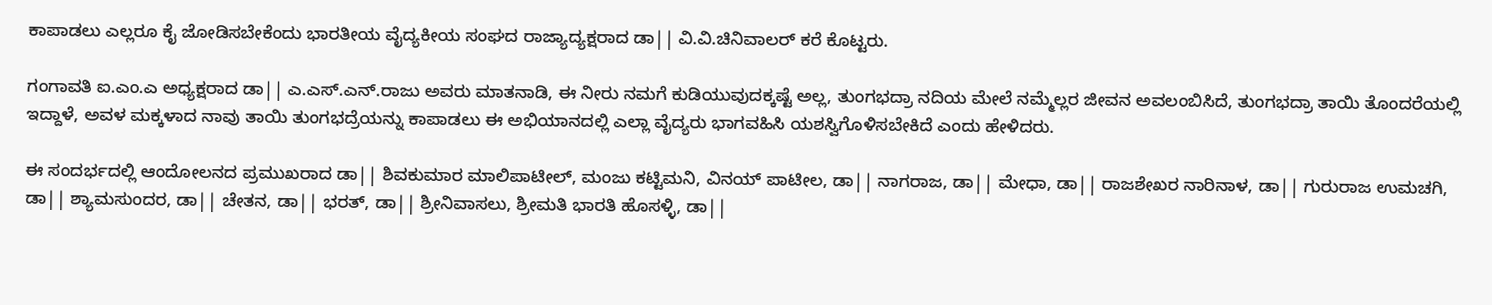ಕಾಪಾಡಲು ಎಲ್ಲರೂ ಕೈ ಜೋಡಿಸಬೇಕೆಂದು ಭಾರತೀಯ ವೈದ್ಯಕೀಯ ಸಂಘದ ರಾಜ್ಯಾದ್ಯಕ್ಷರಾದ ಡಾ|| ವಿ.ವಿ.ಚಿನಿವಾಲರ್ ಕರೆ ಕೊಟ್ಟರು.

ಗಂಗಾವತಿ ಐ.ಎಂ.ಎ ಅಧ್ಯಕ್ಷರಾದ ಡಾ|| ಎ.ಎಸ್.ಎನ್.ರಾಜು ಅವರು ಮಾತನಾಡಿ, ಈ ನೀರು ನಮಗೆ ಕುಡಿಯುವುದಕ್ಕಷ್ಟೆ ಅಲ್ಲ, ತುಂಗಭದ್ರಾ ನದಿಯ ಮೇಲೆ ನಮ್ಮೆಲ್ಲರ ಜೀವನ ಅವಲಂಬಿಸಿದೆ, ತುಂಗಭದ್ರಾ ತಾಯಿ ತೊಂದರೆಯಲ್ಲಿ ಇದ್ದಾಳೆ, ಅವಳ ಮಕ್ಕಳಾದ ನಾವು ತಾಯಿ ತುಂಗಭದ್ರೆಯನ್ನು ಕಾಪಾಡಲು ಈ ಅಭಿಯಾನದಲ್ಲಿ ಎಲ್ಲಾ ವೈದ್ಯರು ಭಾಗವಹಿಸಿ ಯಶಸ್ವಿಗೊಳಿಸಬೇಕಿದೆ ಎಂದು ಹೇಳಿದರು.

ಈ ಸಂದರ್ಭದಲ್ಲಿ ಆಂದೋಲನದ ಪ್ರಮುಖರಾದ ಡಾ|| ಶಿವಕುಮಾರ ಮಾಲಿಪಾಟೀಲ್, ಮಂಜು ಕಟ್ಟಿಮನಿ, ವಿನಯ್ ಪಾಟೀಲ, ಡಾ|| ನಾಗರಾಜ, ಡಾ|| ಮೇಧಾ, ಡಾ|| ರಾಜಶೇಖರ ನಾರಿನಾಳ, ಡಾ|| ಗುರುರಾಜ ಉಮಚಗಿ, ಡಾ|| ಶ್ಯಾಮಸುಂದರ, ಡಾ|| ಚೇತನ, ಡಾ|| ಭರತ್, ಡಾ|| ಶ್ರೀನಿವಾಸಲು, ಶ್ರೀಮತಿ ಭಾರತಿ ಹೊಸಳ್ಳಿ, ಡಾ||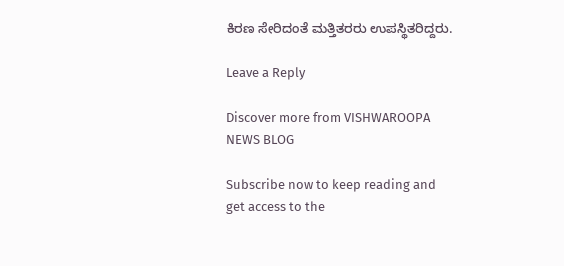ಕಿರಣ ಸೇರಿದಂತೆ ಮತ್ತಿತರರು ಉಪಸ್ಥಿತರಿದ್ದರು.

Leave a Reply

Discover more from VISHWAROOPA NEWS BLOG

Subscribe now to keep reading and get access to the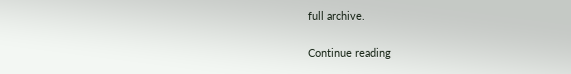full archive.

Continue reading